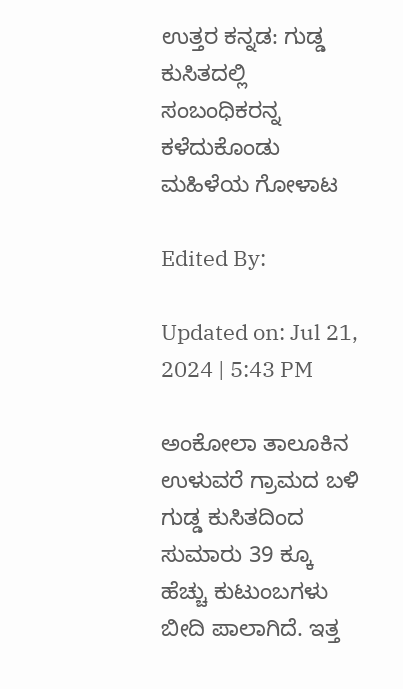ಉತ್ತರ ಕನ್ನಡ: ಗುಡ್ಡ ಕುಸಿತದಲ್ಲಿ ಸಂಬಂಧಿಕರನ್ನ ಕಳೆದುಕೊಂಡು ಮಹಿಳೆಯ ಗೋಳಾಟ

Edited By:

Updated on: Jul 21, 2024 | 5:43 PM

ಅಂಕೋಲಾ ತಾಲೂಕಿನ ಉಳುವರೆ ಗ್ರಾಮದ ಬಳಿ ಗುಡ್ಡ ಕುಸಿತದಿಂದ ಸುಮಾರು 39 ಕ್ಕೂ ಹೆಚ್ಚು ಕುಟುಂಬಗಳು ಬೀದಿ ಪಾಲಾಗಿದೆ. ಇತ್ತ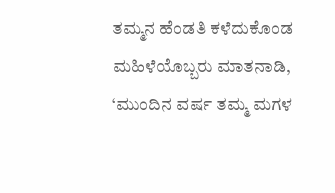ತಮ್ಮನ ಹೆಂಡತಿ ಕಳೆದುಕೊಂಡ ಮಹಿಳೆಯೊಬ್ಬರು ಮಾತನಾಡಿ, ‘ಮುಂದಿನ ವರ್ಷ ತಮ್ಮ ಮಗಳ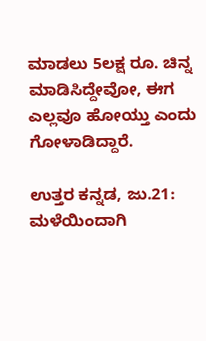ಮಾಡಲು 5ಲಕ್ಷ ರೂ. ಚಿನ್ನ ಮಾಡಿಸಿದ್ದೇವೋ, ಈಗ ಎಲ್ಲವೂ ಹೋಯ್ತು ಎಂದು ಗೋಳಾಡಿದ್ದಾರೆ.

ಉತ್ತರ ಕನ್ನಡ, ಜು.21: ಮಳೆಯಿಂದಾಗಿ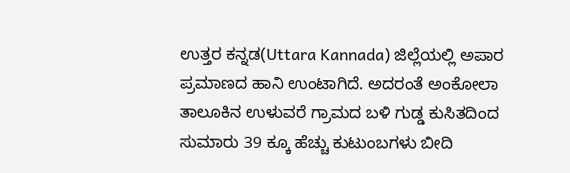ಉತ್ತರ ಕನ್ನಡ(Uttara Kannada) ಜಿಲ್ಲೆಯಲ್ಲಿ ಅಪಾರ ಪ್ರಮಾಣದ ಹಾನಿ ಉಂಟಾಗಿದೆ. ಅದರಂತೆ ಅಂಕೋಲಾ ತಾಲೂಕಿನ ಉಳುವರೆ ಗ್ರಾಮದ ಬಳಿ ಗುಡ್ಡ ಕುಸಿತದಿಂದ ಸುಮಾರು 39 ಕ್ಕೂ ಹೆಚ್ಚು ಕುಟುಂಬಗಳು ಬೀದಿ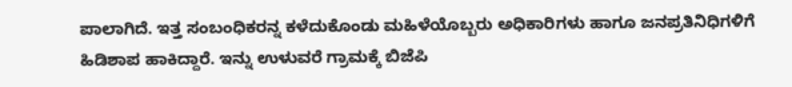ಪಾಲಾಗಿದೆ. ಇತ್ತ ಸಂಬಂಧಿಕರನ್ನ ಕಳೆದುಕೊಂಡು ಮಹಿಳೆಯೊಬ್ಬರು ಅಧಿಕಾರಿಗಳು ಹಾಗೂ ಜನಪ್ರತಿನಿಧಿಗಳಿಗೆ ಹಿಡಿಶಾಪ ಹಾಕಿದ್ದಾರೆ. ಇನ್ನು ಉಳುವರೆ ಗ್ರಾಮಕ್ಕೆ ಬಿಜೆಪಿ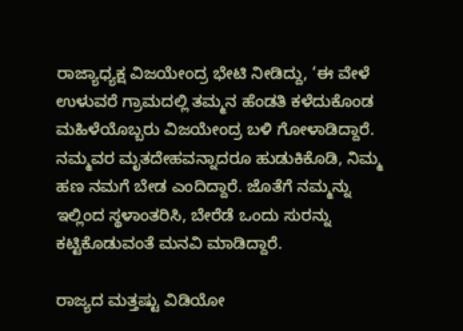ರಾಜ್ಯಾಧ್ಯಕ್ಷ ವಿಜಯೇಂದ್ರ ಭೇಟಿ ನೀಡಿದ್ದು, ‘ಈ ವೇಳೆ ಉಳುವರೆ ಗ್ರಾಮದಲ್ಲಿ ತಮ್ಮನ ಹೆಂಡತಿ ಕಳೆದುಕೊಂಡ ಮಹಿಳೆಯೊಬ್ಬರು ವಿಜಯೇಂದ್ರ ಬಳಿ ಗೋಳಾಡಿದ್ದಾರೆ. ನಮ್ಮವರ ಮೃತದೇಹವನ್ನಾದರೂ ಹುಡುಕಿಕೊಡಿ, ನಿಮ್ಮ ಹಣ ನಮಗೆ ಬೇಡ ಎಂದಿದ್ದಾರೆ. ಜೊತೆಗೆ ನಮ್ಮನ್ನು ಇಲ್ಲಿಂದ ಸ್ಥಳಾಂತರಿಸಿ, ಬೇರೆಡೆ ಒಂದು ಸುರನ್ನು ಕಟ್ಟಿಕೊಡುವಂತೆ ಮನವಿ ಮಾಡಿದ್ದಾರೆ.

ರಾಜ್ಯದ ಮತ್ತಷ್ಟು ವಿಡಿಯೋ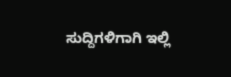ಸುದ್ದಿಗಳಿಗಾಗಿ ಇಲ್ಲಿ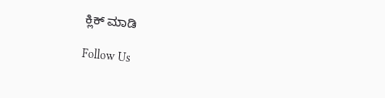ಕ್ಲಿಕ್ ಮಾಡಿ

Follow Us